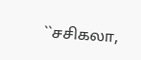``சசிகலா,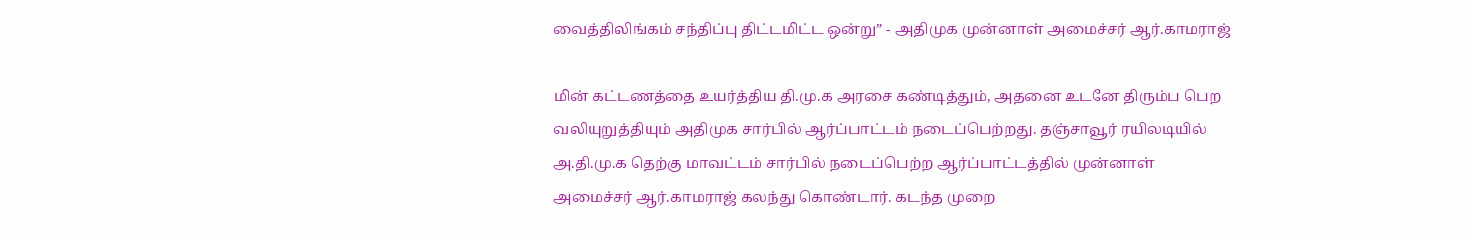வைத்திலிங்கம் சந்திப்பு திட்டமிட்ட ஒன்று” - அதிமுக முன்னாள் அமைச்சர் ஆர்.காமராஜ்

மின் கட்டணத்தை உயர்த்திய தி.மு.க அரசை கண்டித்தும், அதனை உடனே திரும்ப பெற வலியுறுத்தியும் அதிமுக சார்பில் ஆர்ப்பாட்டம் நடைப்பெற்றது. தஞ்சாவூர் ரயிலடியில் அ.தி.மு.க தெற்கு மாவட்டம் சார்பில் நடைப்பெற்ற ஆர்ப்பாட்டத்தில் முன்னாள் அமைச்சர் ஆர்.காமராஜ் கலந்து கொண்டார். கடந்த முறை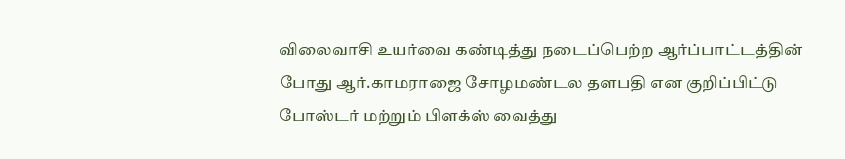விலைவாசி உயர்வை கண்டித்து நடைப்பெற்ற ஆர்ப்பாட்டத்தின் போது ஆர்.காமராஜை சோழமண்டல தளபதி என குறிப்பிட்டு போஸ்டர் மற்றும் பிளக்ஸ் வைத்து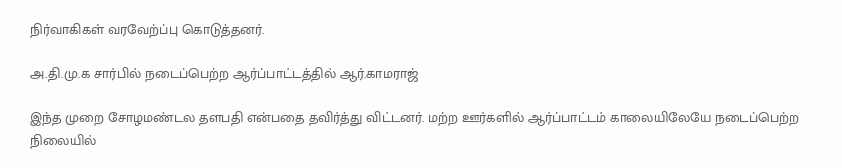நிர்வாகிகள் வரவேற்ப்பு கொடுத்தனர்.

அ.தி.மு.க சார்பில் நடைப்பெற்ற ஆர்ப்பாட்டத்தில் ஆர்.காமராஜ்

இந்த முறை சோழமண்டல தளபதி என்பதை தவிர்த்து விட்டனர். மற்ற ஊர்களில் ஆர்ப்பாட்டம் காலையிலேயே நடைப்பெற்ற நிலையில்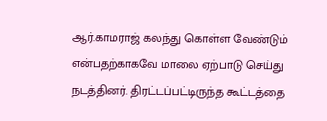ஆர்.காமராஜ் கலந்து கொள்ள வேண்டும் என்பதற்காகவே மாலை ஏற்பாடு செய்து நடத்தினர். திரட்டப்பட்டிருந்த கூட்டத்தை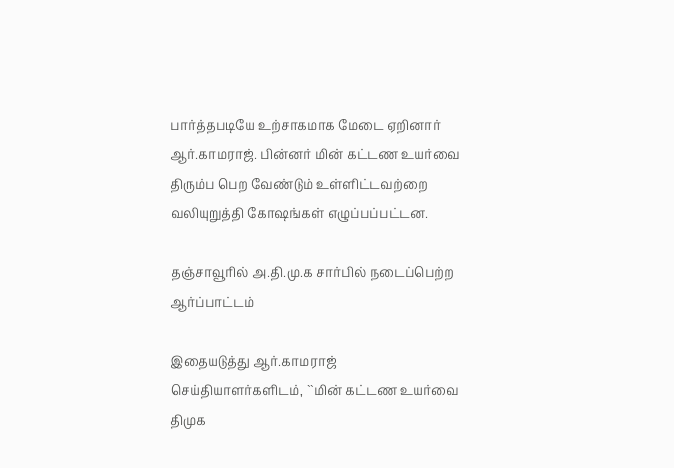பார்த்தபடியே உற்சாகமாக மேடை ஏறினார் ஆர்.காமராஜ். பின்னர் மின் கட்டண உயர்வை திரும்ப பெற வேண்டும் உள்ளிட்டவற்றை வலியுறுத்தி கோஷங்கள் எழுப்பப்பட்டன.

தஞ்சாவூரில் அ.தி.மு.க சார்பில் நடைப்பெற்ற ஆர்ப்பாட்டம்

இதையடுத்து ஆர்.காமராஜ் செய்தியாளர்களிடம், ``மின் கட்டண உயர்வை திமுக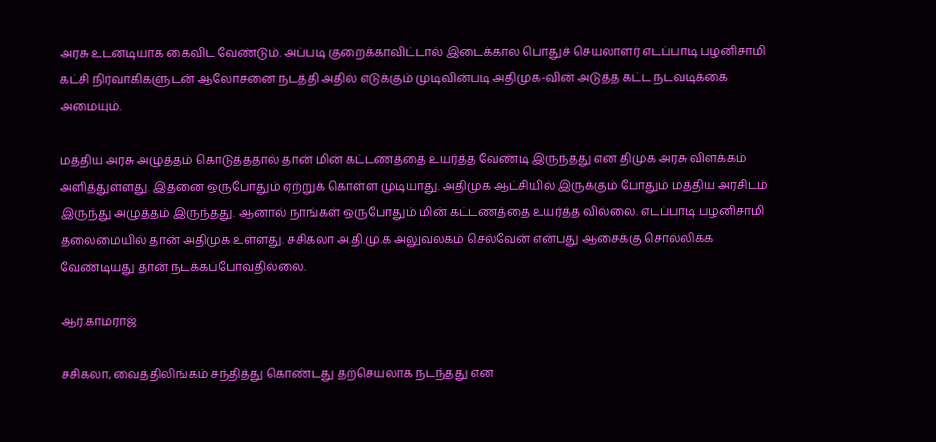அரசு உடனடியாக கைவிட வேண்டும். அப்படி குறைக்காவிட்டால் இடைக்கால பொதுச் செயலாளர் எடப்பாடி பழனிசாமி கட்சி நிர்வாகிகளுடன் ஆலோசனை நடத்தி அதில் எடுக்கும் முடிவின்படி அதிமுக-வின் அடுத்த கட்ட நடவடிக்கை அமையும்.

மத்திய அரசு அழுத்தம் கொடுத்ததால் தான் மின் கட்டணத்தை உயர்த்த வேண்டி இருந்தது என திமுக அரசு விளக்கம் அளித்துள்ளது. இதனை ஒருபோதும் ஏற்றுக் கொள்ள முடியாது. அதிமுக ஆட்சியில் இருக்கும் போதும் மத்திய அரசிடம் இருந்து அழுத்தம் இருந்தது. ஆனால் நாங்கள் ஒருபோதும் மின் கட்டணத்தை உயர்த்த வில்லை. எடப்பாடி பழனிசாமி தலைமையில் தான் அதிமுக உள்ளது. சசிகலா அ.தி.மு.க அலுவலகம் செல்வேன் என்பது ஆசைக்கு சொல்லிக்க வேண்டியது தான் நடக்கப்போவதில்லை.

ஆர்.காமராஜ்

சசிகலா, வைத்திலிங்கம் சந்தித்து கொண்டது தற்செயலாக நடந்தது என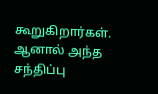கூறுகிறார்கள். ஆனால் அந்த சந்திப்பு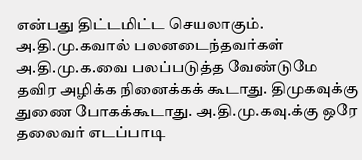என்பது திட்டமிட்ட செயலாகும். அ.தி.மு.கவால் பலனடைந்தவர்கள் அ.தி.மு.க.வை பலப்படுத்த வேண்டுமே தவிர அழிக்க நினைக்கக் கூடாது. திமுகவுக்கு துணை போகக்கூடாது. அ.தி.மு.கவு.க்கு ஒரே தலைவர் எடப்பாடி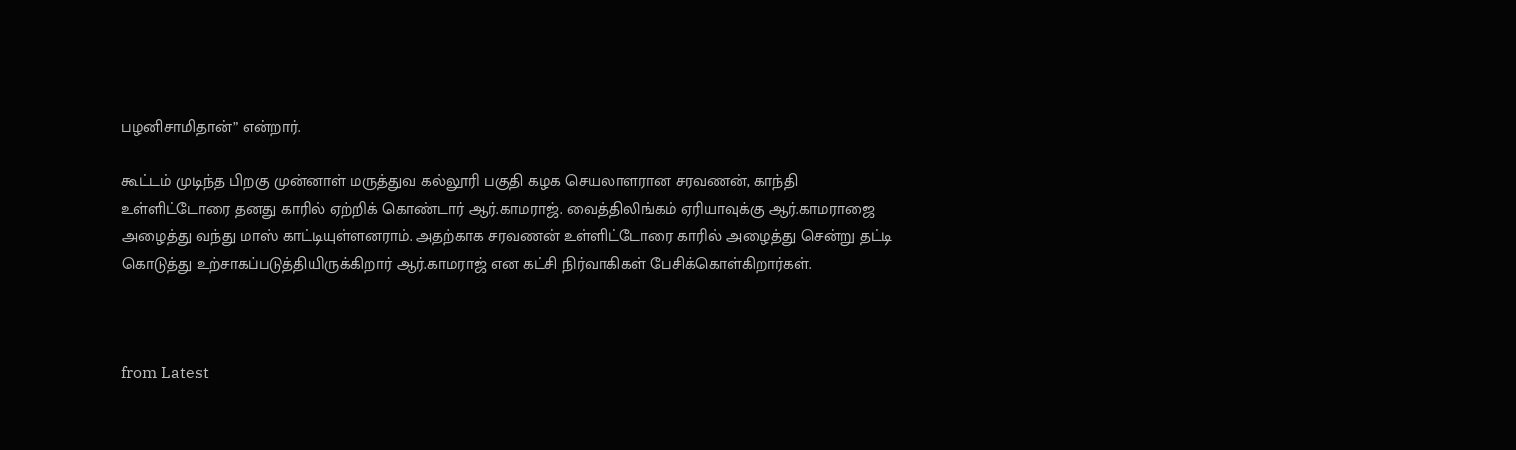பழனிசாமிதான்” என்றார்.

கூட்டம் முடிந்த பிறகு முன்னாள் மருத்துவ கல்லூரி பகுதி கழக செயலாளரான சரவணன், காந்தி உள்ளிட்டோரை தனது காரில் ஏற்றிக் கொண்டார் ஆர்.காமராஜ். வைத்திலிங்கம் ஏரியாவுக்கு ஆர்.காமராஜை அழைத்து வந்து மாஸ் காட்டியுள்ளனராம். அதற்காக சரவணன் உள்ளிட்டோரை காரில் அழைத்து சென்று தட்டி கொடுத்து உற்சாகப்படுத்தியிருக்கிறார் ஆர்.காமராஜ் என கட்சி நிர்வாகிகள் பேசிக்கொள்கிறார்கள்.



from Latest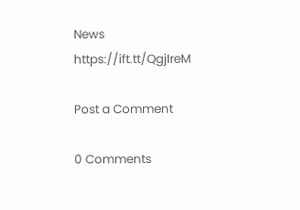News https://ift.tt/QgjIreM

Post a Comment

0 Comments